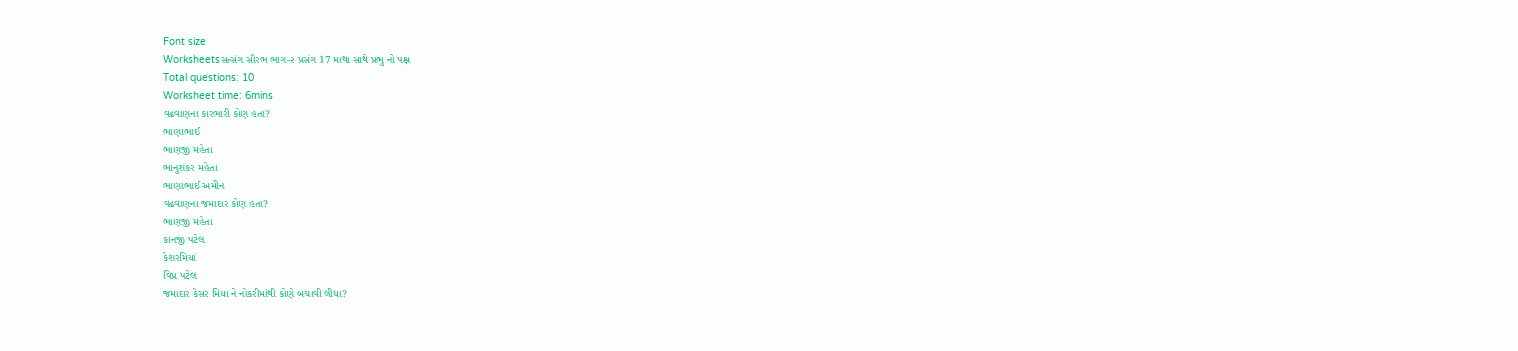Font size
Worksheetsસત્સંગ સૌરભ ભાગ-૨ પ્રસંગ 17 માથા સાથે પ્રભુ નો પક્ષ
Total questions: 10
Worksheet time: 6mins
વઢવાણના કારભારી કોણ હતા?
ભાણાભાઈ
ભાણજી મહેતા
ભાનુશંકર મહેતા
ભાણાભાઈ અમીન
વઢવાણના જમાદાર કોણ હતા?
ભાણજી મહેતા
કાનજી પટેલ
કેશરમિયાં
વિપ્ર પટેલ
જમાદાર કેસર મિયા ને નોકરીમાંથી કોણે બચાવી લીધા?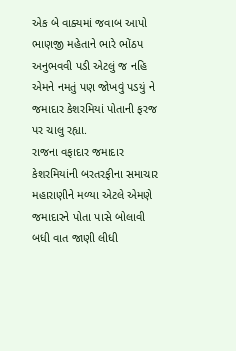એક બે વાક્યમાં જવાબ આપો
ભાણજી મહેતાને ભારે ભોંઠપ અનુભવવી પડી એટલું જ નહિ એમને નમતું પણ જોખવું પડયું ને જમાદાર કેશરમિયાં પોતાની ફરજ પર ચાલુ રહ્યા.
રાજના વફાદાર જમાદાર કેશરમિયાંની બરતરફીના સમાચાર મહારાણીને મળ્યા એટલે એમણે જમાદારને પોતા પાસે બોલાવી બધી વાત જાણી લીધી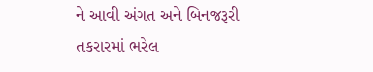ને આવી અંગત અને બિનજરૂરી તકરારમાં ભરેલ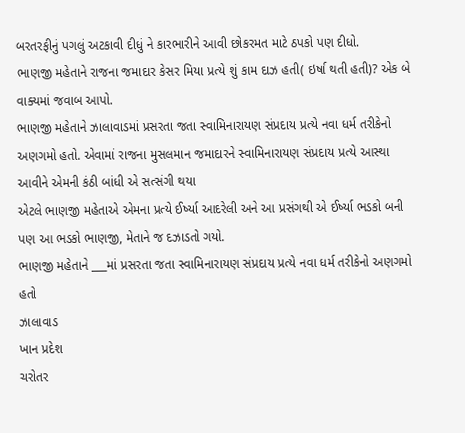બરતરફીનું પગલું અટકાવી દીધું ને કારભારીને આવી છોકરમત માટે ઠપકો પણ દીધો.
ભાણજી મહેતાને રાજના જમાદાર કેસર મિયા પ્રત્યે શું કામ દાઝ હતી( ઇર્ષા થતી હતી)? એક બે વાક્યમાં જવાબ આપો.
ભાણજી મહેતાને ઝાલાવાડમાં પ્રસરતા જતા સ્વામિનારાયણ સંપ્રદાય પ્રત્યે નવા ધર્મ તરીકેનો અણગમો હતો. એવામાં રાજના મુસલમાન જમાદારને સ્વામિનારાયણ સંપ્રદાય પ્રત્યે આસ્થા આવીને એમની કંઠી બાંધી એ સત્સંગી થયા
એટલે ભાણજી મહેતાએ એમના પ્રત્યે ઈર્ષ્યા આદરેલી અને આ પ્રસંગથી એ ઈર્ષ્યા ભડકો બની પણ આ ભડકો ભાણજી, મેતાને જ દઝાડતો ગયો.
ભાણજી મહેતાને ___માં પ્રસરતા જતા સ્વામિનારાયણ સંપ્રદાય પ્રત્યે નવા ધર્મ તરીકેનો અણગમો હતો
ઝાલાવાડ
ખાન પ્રદેશ
ચરોતર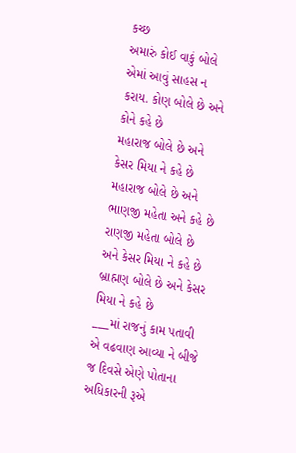કચ્છ
અમારું કોઈ વાકું બોલે એમાં આવું સાહસ ન કરાય. કોણ બોલે છે અને કોને કહે છે
મહારાજ બોલે છે અને કેસર મિયા ને કહે છે
મહારાજ બોલે છે અને ભાણજી મહેતા અને કહે છે
રાણજી મહેતા બોલે છે અને કેસર મિયા ને કહે છે
બ્રાહ્મણ બોલે છે અને કેસર મિયા ને કહે છે
___માં રાજનું કામ પતાવી એ વઢવાણ આવ્યા ને બીજે જ દિવસે એણે પોતાના અધિકારની રૂએ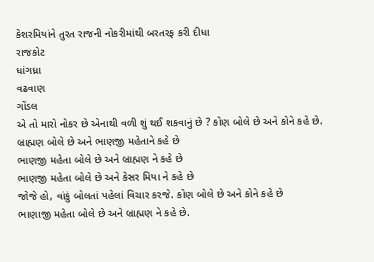કેશરમિયાંને તુરત રાજની નોકરીમાંથી બરતરફ કરી દીધા
રાજકોટ
ધાંગધ્રા
વઢવાણ
ગોંડલ
એ તો મારો નોકર છે એનાથી વળી શું થઈ શકવાનું છે ? કોણ બોલે છે અને કોને કહે છે.
બ્રાહ્મણ બોલે છે અને ભાણજી મહેતાને કહે છે
ભાણજી મહેતા બોલે છે અને બ્રાહ્મણ ને કહે છે
ભાણજી મહેતા બોલે છે અને કેસર મિયા ને કહે છે
જોજે હો, વાંકું બોલતાં પહેલાં વિચાર કરજે. કોણ બોલે છે અને કોને કહે છે
ભાણાજી મહેતા બોલે છે અને બ્રાહ્મણ ને કહે છે.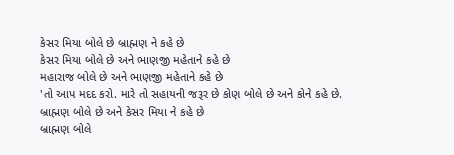કેસર મિયા બોલે છે બ્રાહ્મણ ને કહે છે
કેસર મિયા બોલે છે અને ભાણજી મહેતાને કહે છે
મહારાજ બોલે છે અને ભાણજી મહેતાને કહે છે
'તો આપ મદદ કરો. મારે તો સહાયની જરૂર છે કોણ બોલે છે અને કોને કહે છે.
બ્રાહ્મણ બોલે છે અને કેસર મિયા ને કહે છે
બ્રાહ્મણ બોલે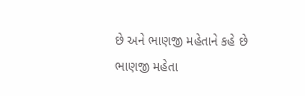છે અને ભાણજી મહેતાને કહે છે
ભાણજી મહેતા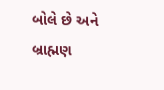બોલે છે અને બ્રાહ્મણ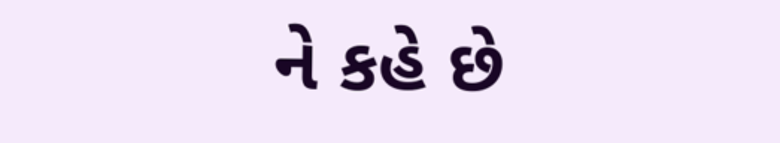ને કહે છે